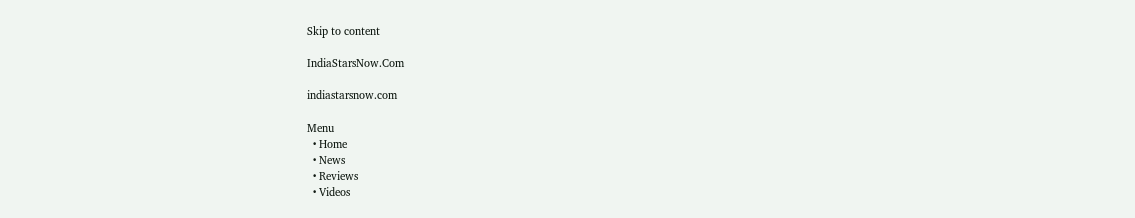Skip to content

IndiaStarsNow.Com

indiastarsnow.com

Menu
  • Home
  • News
  • Reviews
  • Videos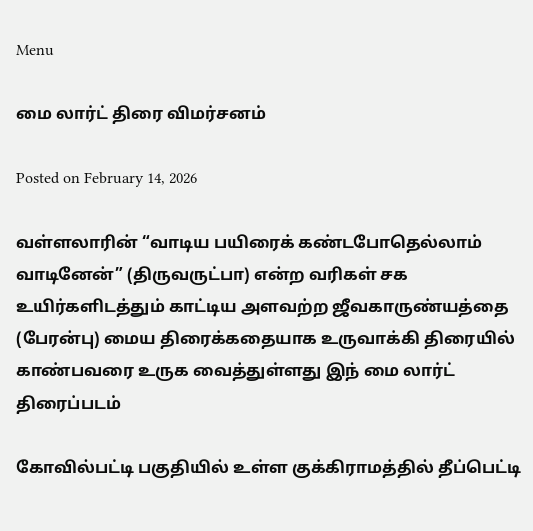Menu

மை லார்ட் திரை விமர்சனம்

Posted on February 14, 2026

வள்ளலாரின் “வாடிய பயிரைக் கண்டபோதெல்லாம் வாடினேன்” (திருவருட்பா) என்ற வரிகள் சக உயிர்களிடத்தும் காட்டிய அளவற்ற ஜீவகாருண்யத்தை (பேரன்பு) மைய திரைக்கதையாக உருவாக்கி திரையில் காண்பவரை உருக வைத்துள்ளது இந் மை லார்ட் திரைப்படம்

கோவில்பட்டி பகுதியில் உள்ள குக்கிராமத்தில் தீப்பெட்டி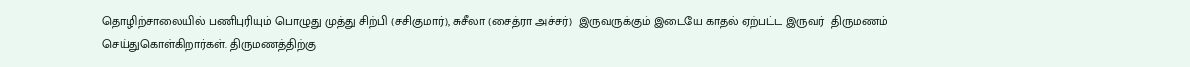தொழிற்சாலையில் பணிபுரியும் பொழுது முத்து சிற்பி (சசிகுமார்), சுசீலா (சைத்ரா அச்சர்)  இருவருக்கும் இடையே காதல் ஏற்பட்ட இருவர்  திருமணம் செய்துகொள்கிறார்கள். திருமணத்திற்கு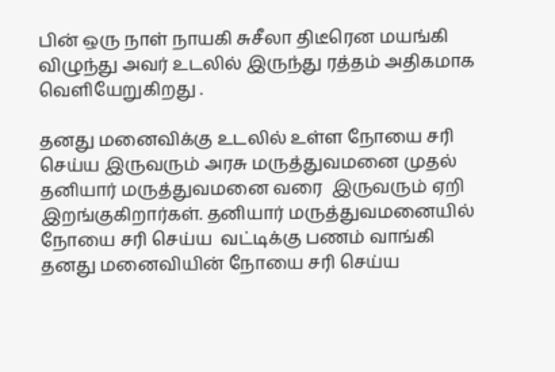பின் ஒரு நாள் நாயகி சுசீலா திடீரென மயங்கி விழுந்து அவர் உடலில் இருந்து ரத்தம் அதிகமாக வெளியேறுகிறது .

தனது மனைவிக்கு உடலில் உள்ள நோயை சரி செய்ய இருவரும் அரசு மருத்துவமனை முதல் தனியார் மருத்துவமனை வரை  இருவரும் ஏறி இறங்குகிறார்கள். தனியார் மருத்துவமனையில் நோயை சரி செய்ய  வட்டிக்கு பணம் வாங்கி தனது மனைவியின் நோயை சரி செய்ய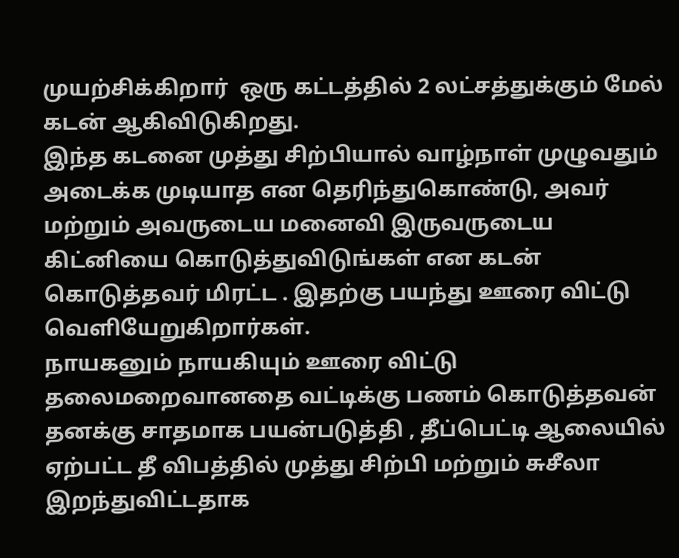முயற்சிக்கிறார்  ஒரு கட்டத்தில் 2 லட்சத்துக்கும் மேல் கடன் ஆகிவிடுகிறது.
இந்த கடனை முத்து சிற்பியால் வாழ்நாள் முழுவதும் அடைக்க முடியாத என தெரிந்துகொண்டு, அவர் மற்றும் அவருடைய மனைவி இருவருடைய கிட்னியை கொடுத்துவிடுங்கள் என கடன் கொடுத்தவர் மிரட்ட . இதற்கு பயந்து ஊரை விட்டு வெளியேறுகிறார்கள்.
நாயகனும் நாயகியும் ஊரை விட்டு தலைமறைவானதை வட்டிக்கு பணம் கொடுத்தவன் தனக்கு சாதமாக பயன்படுத்தி , தீப்பெட்டி ஆலையில் ஏற்பட்ட தீ விபத்தில் முத்து சிற்பி மற்றும் சுசீலா இறந்துவிட்டதாக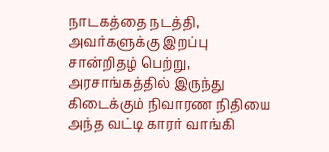நாடகத்தை நடத்தி, அவர்களுக்கு இறப்பு சான்றிதழ் பெற்று, அரசாங்கத்தில் இருந்து கிடைக்கும் நிவாரண நிதியை அந்த வட்டி காரர் வாங்கி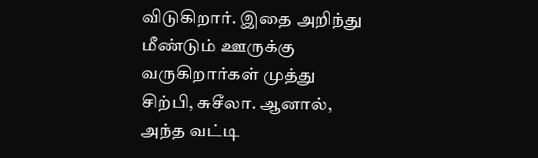விடுகிறார். இதை அறிந்து மீண்டும் ஊருக்கு வருகிறார்கள் முத்து சிற்பி, சுசீலா. ஆனால், அந்த வட்டி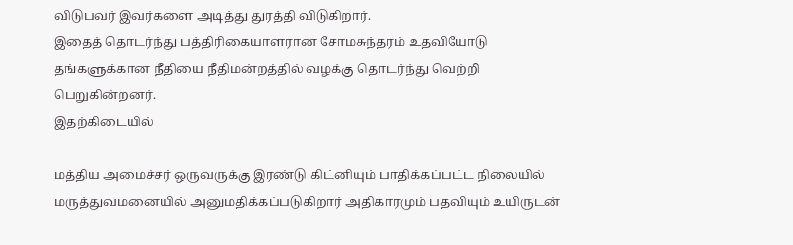விடுபவர் இவர்களை அடித்து துரத்தி விடுகிறார்.
இதைத் தொடர்ந்து பத்திரிகையாளரான சோமசுந்தரம் உதவியோடு தங்களுக்கான நீதியை நீதிமன்றத்தில் வழக்கு தொடர்ந்து வெற்றி பெறுகின்றனர்.
இதற்கிடையில்

மத்திய அமைச்சர் ஒருவருக்கு இரண்டு கிட்னியும் பாதிக்கப்பட்ட நிலையில் மருத்துவமனையில் அனுமதிக்கப்படுகிறார் அதிகாரமும் பதவியும் உயிருடன்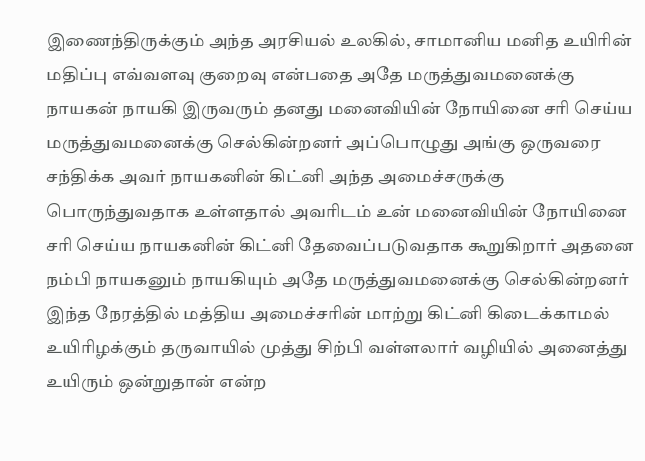இணைந்திருக்கும் அந்த அரசியல் உலகில், சாமானிய மனித உயிரின் மதிப்பு எவ்வளவு குறைவு என்பதை அதே மருத்துவமனைக்கு நாயகன் நாயகி இருவரும் தனது மனைவியின் நோயினை சரி செய்ய மருத்துவமனைக்கு செல்கின்றனர் அப்பொழுது அங்கு ஒருவரை சந்திக்க அவர் நாயகனின் கிட்னி அந்த அமைச்சருக்கு பொருந்துவதாக உள்ளதால் அவரிடம் உன் மனைவியின் நோயினை சரி செய்ய நாயகனின் கிட்னி தேவைப்படுவதாக கூறுகிறார் அதனை நம்பி நாயகனும் நாயகியும் அதே மருத்துவமனைக்கு செல்கின்றனர் இந்த நேரத்தில் மத்திய அமைச்சரின் மாற்று கிட்னி கிடைக்காமல் உயிரிழக்கும் தருவாயில் முத்து சிற்பி வள்ளலார் வழியில் அனைத்து உயிரும் ஒன்றுதான் என்ற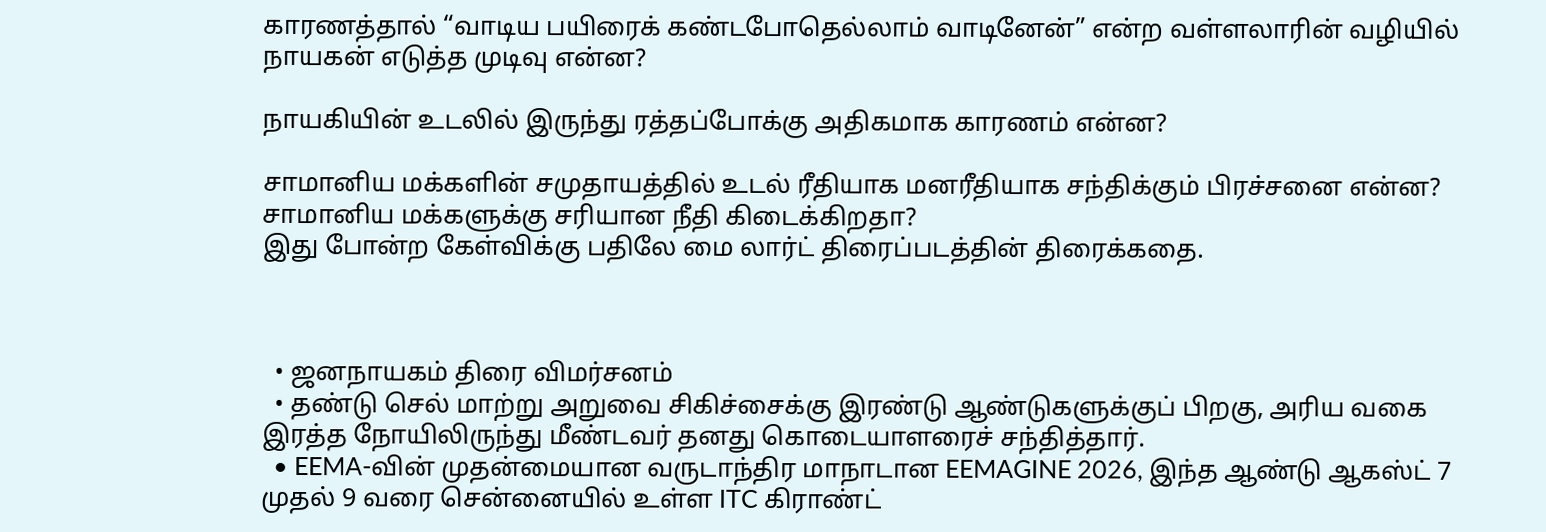காரணத்தால் “வாடிய பயிரைக் கண்டபோதெல்லாம் வாடினேன்” என்ற வள்ளலாரின் வழியில் நாயகன் எடுத்த முடிவு என்ன?

நாயகியின் உடலில் இருந்து ரத்தப்போக்கு அதிகமாக காரணம் என்ன?

சாமானிய மக்களின் சமுதாயத்தில் உடல் ரீதியாக மனரீதியாக சந்திக்கும் பிரச்சனை என்ன?
சாமானிய மக்களுக்கு சரியான நீதி கிடைக்கிறதா?
இது போன்ற கேள்விக்கு பதிலே மை லார்ட் திரைப்படத்தின் திரைக்கதை.



  • ஜனநாயகம் திரை விமர்சனம்
  • தண்டு செல் மாற்று அறுவை சிகிச்சைக்கு இரண்டு ஆண்டுகளுக்குப் பிறகு, அரிய வகை இரத்த நோயிலிருந்து மீண்டவர் தனது கொடையாளரைச் சந்தித்தார்.
  • EEMA-வின் முதன்மையான வருடாந்திர மாநாடான EEMAGINE 2026, இந்த ஆண்டு ஆகஸ்ட் 7 முதல் 9 வரை சென்னையில் உள்ள ITC கிராண்ட்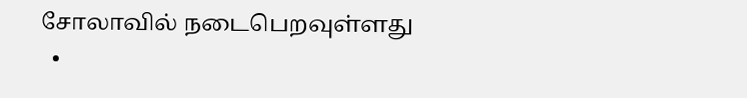சோலாவில் நடைபெறவுள்ளது
  •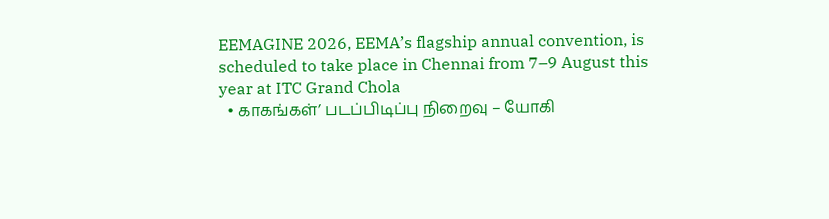EEMAGINE 2026, EEMA’s flagship annual convention, is scheduled to take place in Chennai from 7–9 August this year at ITC Grand Chola
  • காகங்கள்’ படப்பிடிப்பு நிறைவு – யோகி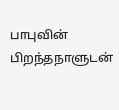பாபுவின் பிறந்தநாளுடன்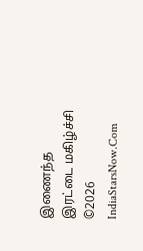இணைந்த இரட்டை மகிழ்ச்சி
©2026 IndiaStarsNow.Com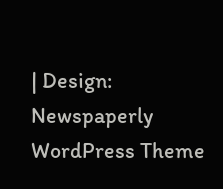| Design: Newspaperly WordPress Theme